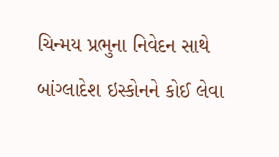ચિન્મય પ્રભુના નિવેદન સાથે બાંગ્લાદેશ ઇસ્કોનને કોઈ લેવા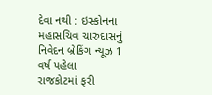દેવા નથી : ઇસ્કોનના મહાસચિવ ચારુદાસનું નિવેદન બ્રેકિંગ ન્યૂઝ 1 વર્ષ પહેલા
રાજકોટમાં ફરી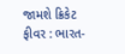જામશે ક્રિકેટ ફીવર : ભારત-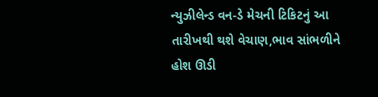ન્યુઝીલેન્ડ વન-ડે મેચની ટિકિટનું આ તારીખથી થશે વેચાણ,ભાવ સાંભળીને હોશ ઊડી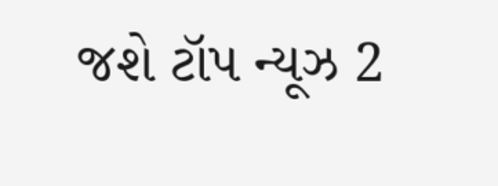જશે ટૉપ ન્યૂઝ 2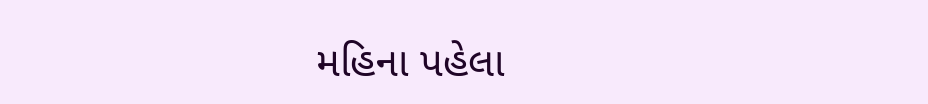મહિના પહેલા